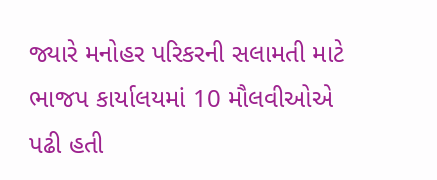જ્યારે મનોહર પરિકરની સલામતી માટે ભાજપ કાર્યાલયમાં 10 મૌલવીઓએ પઢી હતી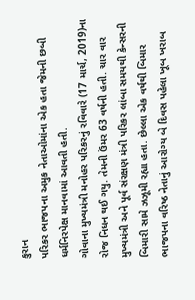કુરાન
પરિકર ભાજપના અમુક નેતાઓમાંના એક હતા જેમની છબી ધર્મનિરપેક્ષ માનવામાં આવતી હતી.
ગોવાના મુખ્યમંત્રી મનોહર પરિકરનું રવિવારે (17 માર્ચ, 2019)ના રોજ નિધન થઈ ગયુ. તેમની ઉંમર 63 વર્ષની હતી. ચાર વાર મુખ્યમંત્રી અને પૂર્વ સંરક્ષણ મંત્રી પરિકર લાંબા સમયથી કેન્સરની બિમારી સામે ઝઝૂમી રહ્યા હતા. છેલ્લા એક વર્ષથી બિમાર ભાજપના વરિષ્ઠ નેતાનું આરોગ્ય બે દિવસ પહેલા ખૂબ ખરાબ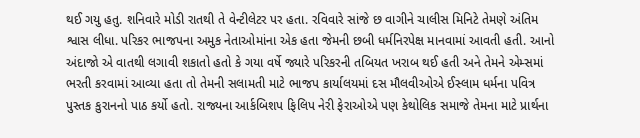થઈ ગયુ હતુ. શનિવારે મોડી રાતથી તે વેન્ટીલેટર પર હતા. રવિવારે સાંજે છ વાગીને ચાલીસ મિનિટે તેમણે અંતિમ શ્વાસ લીધા. પરિકર ભાજપના અમુક નેતાઓમાંના એક હતા જેમની છબી ધર્મનિરપેક્ષ માનવામાં આવતી હતી. આનો અંદાજો એ વાતથી લગાવી શકાતો હતો કે ગયા વર્ષે જ્યારે પરિકરની તબિયત ખરાબ થઈ હતી અને તેમને એમ્સમાં ભરતી કરવામાં આવ્યા હતા તો તેમની સલામતી માટે ભાજપ કાર્યાલયમાં દસ મૌલવીઓએ ઈસ્લામ ધર્મના પવિત્ર પુસ્તક કુરાનનો પાઠ કર્યો હતો. રાજ્યના આર્કબિશપ ફિલિપ નેરી ફેરાઓએ પણ કેથોલિક સમાજે તેમના માટે પ્રાર્થના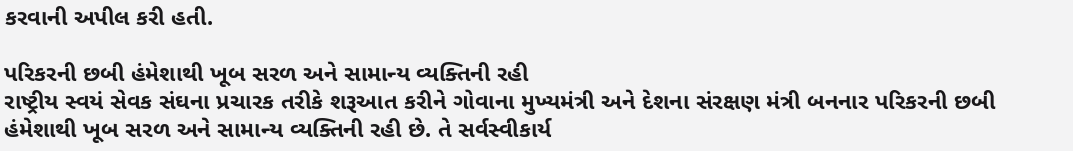કરવાની અપીલ કરી હતી.

પરિકરની છબી હંમેશાથી ખૂબ સરળ અને સામાન્ય વ્યક્તિની રહી
રાષ્ટ્રીય સ્વયં સેવક સંઘના પ્રચારક તરીકે શરૂઆત કરીને ગોવાના મુખ્યમંત્રી અને દેશના સંરક્ષણ મંત્રી બનનાર પરિકરની છબી હંમેશાથી ખૂબ સરળ અને સામાન્ય વ્યક્તિની રહી છે. તે સર્વસ્વીકાર્ય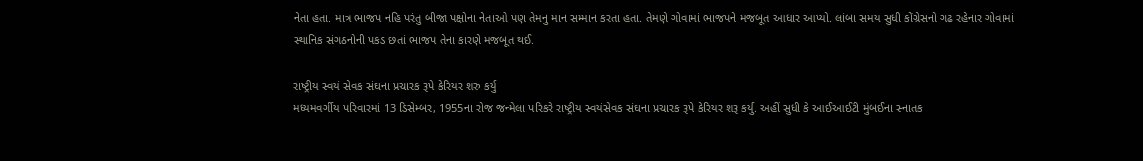નેતા હતા. માત્ર ભાજપ નહિ પરંતુ બીજા પક્ષોના નેતાઓ પણ તેમનુ માન સમ્માન કરતા હતા. તેમણે ગોવામાં ભાજપને મજબૂત આધાર આપ્યો. લાંબા સમય સુધી કોંગ્રેસનો ગઢ રહેનાર ગોવામાં સ્થાનિક સંગઠનોની પકડ છતાં ભાજપ તેના કારણે મજબૂત થઈ.

રાષ્ટ્રીય સ્વયં સેવક સંઘના પ્રચારક રૂપે કેરિયર શરુ કર્યુ
મધ્યમવર્ગીય પરિવારમાં 13 ડિસેમ્બર, 1955ના રોજ જન્મેલા પરિકરે રાષ્ટ્રીય સ્વયંસેવક સંઘના પ્રચારક રૂપે કેરિયર શરૂ કર્યુ. અહીં સુધી કે આઈઆઈટી મુંબઈના સ્નાતક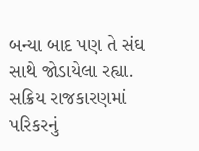બન્યા બાદ પણ તે સંઘ સાથે જોડાયેલા રહ્યા. સક્રિય રાજકારણમાં પરિકરનું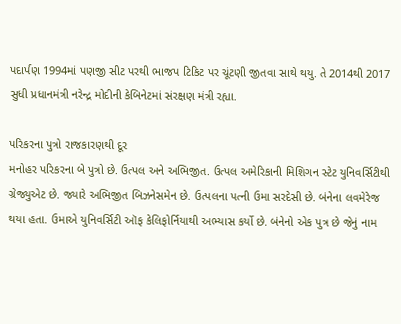પદાર્પણ 1994માં પણજી સીટ પરથી ભાજપ ટિકિટ પર ચૂંટણી જીતવા સાથે થયુ. તે 2014થી 2017 સુધી પ્રધાનમંત્રી નરેન્દ્ર મોદીની કેબિનેટમાં સંરક્ષણ મંત્રી રહ્યા.

પરિકરના પુત્રો રાજકારણથી દૂર
મનોહર પરિકરના બે પુત્રો છે. ઉત્પલ અને અભિજીત. ઉત્પલ અમેરિકાની મિશિગન સ્ટેટ યુનિવર્સિટીથી ગ્રેજ્યુએટ છે. જ્યારે અભિજીત બિઝનેસમેન છે. ઉત્પલના પત્ની ઉમા સરદેસી છે. બંનેના લવમેરેજ થયા હતા. ઉમાએ યુનિવર્સિટી ઑફ કેલિફોર્નિયાથી અભ્યાસ કર્યો છે. બંનેનો એક પુત્ર છે જેનું નામ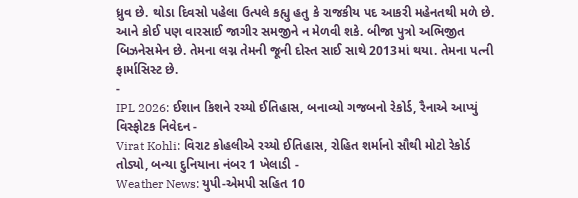ધ્રુવ છે. થોડા દિવસો પહેલા ઉત્પલે કહ્યુ હતુ કે રાજકીય પદ આકરી મહેનતથી મળે છે. આને કોઈ પણ વારસાઈ જાગીર સમજીને ન મેળવી શકે. બીજા પુત્રો અભિજીત બિઝનેસમેન છે. તેમના લગ્ન તેમની જૂની દોસ્ત સાઈ સાથે 2013માં થયા. તેમના પત્ની ફાર્માસિસ્ટ છે.
-
IPL 2026: ઈશાન કિશને રચ્યો ઈતિહાસ, બનાવ્યો ગજબનો રેકોર્ડ, રૈનાએ આપ્યું વિસ્ફોટક નિવેદન -
Virat Kohli: વિરાટ કોહલીએ રચ્યો ઈતિહાસ, રોહિત શર્માનો સૌથી મોટો રેકોર્ડ તોડ્યો, બન્યા દુનિયાના નંબર 1 ખેલાડી -
Weather News: યુપી-એમપી સહિત 10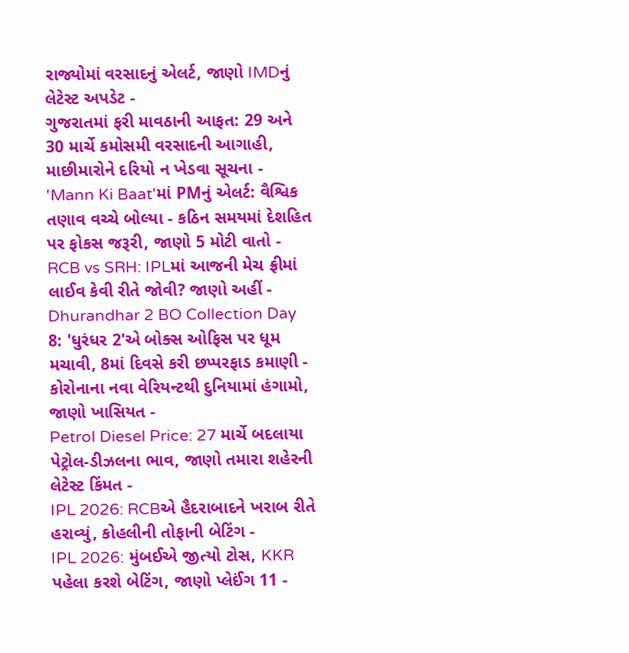રાજ્યોમાં વરસાદનું એલર્ટ, જાણો IMDનું લેટેસ્ટ અપડેટ -
ગુજરાતમાં ફરી માવઠાની આફત: 29 અને 30 માર્ચે કમોસમી વરસાદની આગાહી, માછીમારોને દરિયો ન ખેડવા સૂચના -
'Mann Ki Baat'માં PMનું એલર્ટ: વૈશ્વિક તણાવ વચ્ચે બોલ્યા - કઠિન સમયમાં દેશહિત પર ફોકસ જરૂરી, જાણો 5 મોટી વાતો -
RCB vs SRH: IPLમાં આજની મેચ ફ્રીમાં લાઈવ કેવી રીતે જોવી? જાણો અહીં -
Dhurandhar 2 BO Collection Day 8: 'ધુરંધર 2'એ બોક્સ ઓફિસ પર ધૂમ મચાવી, 8માં દિવસે કરી છપ્પરફાડ કમાણી -
કોરોનાના નવા વેરિયન્ટથી દુનિયામાં હંગામો, જાણો ખાસિયત -
Petrol Diesel Price: 27 માર્ચે બદલાયા પેટ્રોલ-ડીઝલના ભાવ, જાણો તમારા શહેરની લેટેસ્ટ કિંમત -
IPL 2026: RCBએ હૈદરાબાદને ખરાબ રીતે હરાવ્યું, કોહલીની તોફાની બેટિંગ -
IPL 2026: મુંબઈએ જીત્યો ટોસ, KKR પહેલા કરશે બેટિંગ, જાણો પ્લેઈંગ 11 -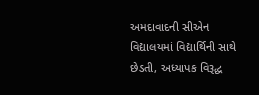અમદાવાદની સીએન વિદ્યાલયમાં વિદ્યાર્થિની સાથે છેડતી, અધ્યાપક વિરૂદ્ધ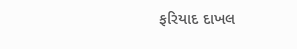ફરિયાદ દાખલ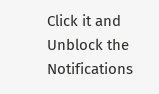Click it and Unblock the Notifications